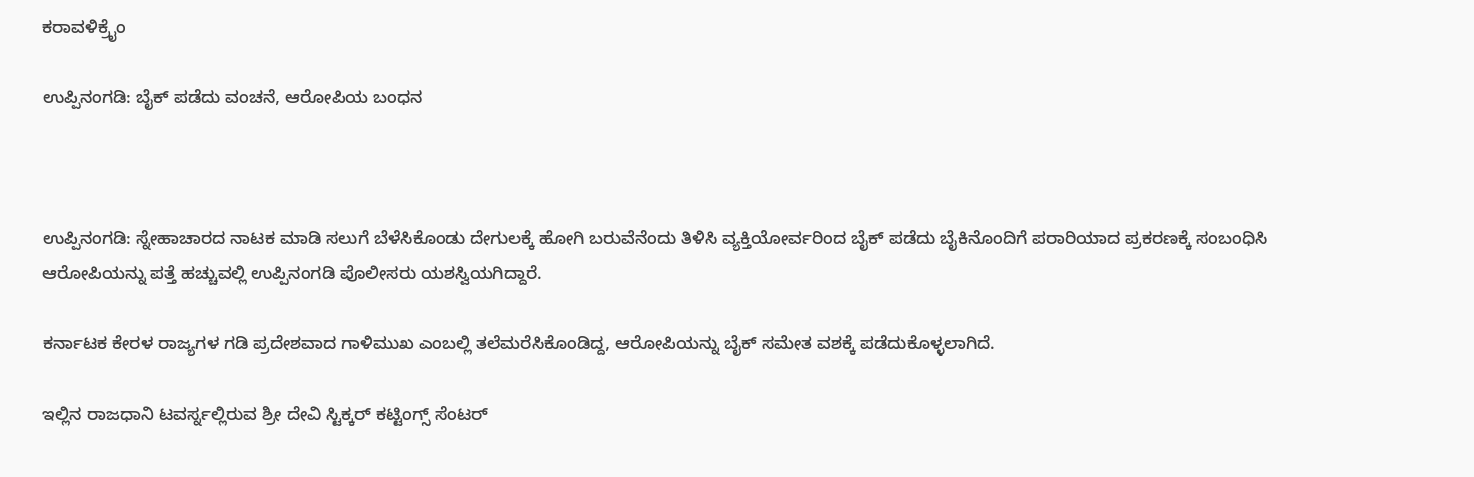ಕರಾವಳಿಕ್ರೈಂ

ಉಪ್ಪಿನಂಗಡಿ: ಬೈಕ್ ಪಡೆದು ವಂಚನೆ, ಆರೋಪಿಯ ಬಂಧನ



ಉಪ್ಪಿನಂಗಡಿ: ಸ್ನೇಹಾಚಾರದ ನಾಟಕ ಮಾಡಿ ಸಲುಗೆ ಬೆಳೆಸಿಕೊಂಡು ದೇಗುಲಕ್ಕೆ ಹೋಗಿ ಬರುವೆನೆಂದು ತಿಳಿಸಿ ವ್ಯಕ್ತಿಯೋರ್ವರಿಂದ ಬೈಕ್ ಪಡೆದು ಬೈಕಿನೊಂದಿಗೆ ಪರಾರಿಯಾದ ಪ್ರಕರಣಕ್ಕೆ ಸಂಬಂಧಿಸಿ ಆರೋಪಿಯನ್ನು ಪತ್ತೆ ಹಚ್ಚುವಲ್ಲಿ ಉಪ್ಪಿನಂಗಡಿ ಪೊಲೀಸರು ಯಶಸ್ವಿಯಗಿದ್ದಾರೆ.

ಕರ್ನಾಟಕ ಕೇರಳ ರಾಜ್ಯಗಳ ಗಡಿ ಪ್ರದೇಶವಾದ ಗಾಳಿಮುಖ ಎಂಬಲ್ಲಿ ತಲೆಮರೆಸಿಕೊಂಡಿದ್ದ, ಆರೋಪಿಯನ್ನು ಬೈಕ್ ಸಮೇತ ವಶಕ್ಕೆ ಪಡೆದುಕೊಳ್ಳಲಾಗಿದೆ.

ಇಲ್ಲಿನ ರಾಜಧಾನಿ ಟವರ್ಸ್ನಲ್ಲಿರುವ ಶ್ರೀ ದೇವಿ ಸ್ಟಿಕ್ಕರ್ ಕಟ್ಟಿಂಗ್ಸ್ ಸೆಂಟ‌ರ್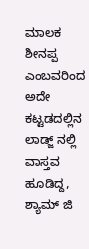ಮಾಲಕ ಶೀನಪ್ಪ ಎಂಬವರಿಂದ ಅದೇ ಕಟ್ಟಡದಲ್ಲಿನ ಲಾಡ್ಜ್ ನಲ್ಲಿ ವಾಸ್ತವ ಹೂಡಿದ್ದ, ಶ್ಯಾಮ್ ಜಿ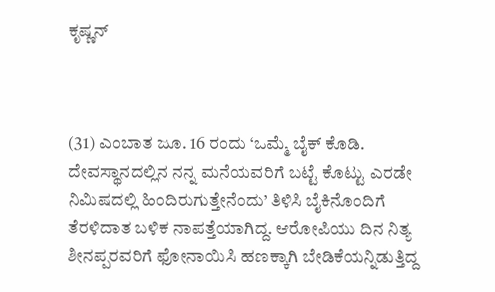ಕೃಷ್ಣನ್



(31) ಎಂಬಾತ ಜೂ. 16 ರಂದು ‘ಒಮ್ಮೆ ಬೈಕ್ ಕೊಡಿ. ದೇವಸ್ಥಾನದಲ್ಲಿನ ನನ್ನ ಮನೆಯವರಿಗೆ ಬಟ್ಟೆ ಕೊಟ್ಟು ಎರಡೇ ನಿಮಿಷದಲ್ಲಿ ಹಿಂದಿರುಗುತ್ತೇನೆಂದು’ ತಿಳಿಸಿ ಬೈಕಿನೊಂದಿಗೆ ತೆರಳಿದಾತ ಬಳಿಕ ನಾಪತ್ತೆಯಾಗಿದ್ದ. ಆರೋಪಿಯು ದಿನ ನಿತ್ಯ ಶೀನಪ್ಪರವರಿಗೆ ಫೋನಾಯಿಸಿ ಹಣಕ್ಕಾಗಿ ಬೇಡಿಕೆಯನ್ನಿಡುತ್ತಿದ್ದ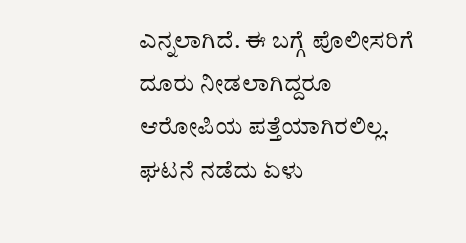ಎನ್ನಲಾಗಿದೆ. ಈ ಬಗ್ಗೆ ಪೊಲೀಸರಿಗೆ ದೂರು ನೀಡಲಾಗಿದ್ದರೂ ಆರೋಪಿಯ ಪತ್ತೆಯಾಗಿರಲಿಲ್ಲ. ಘಟನೆ ನಡೆದು ಏಳು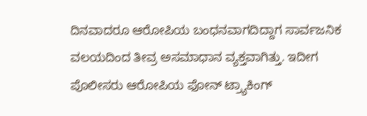ದಿನವಾದರೂ ಆರೋಪಿಯ ಬಂಧನವಾಗದಿದ್ದಾಗ ಸಾರ್ವಜನಿಕ ವಲಯದಿಂದ ತೀವ್ರ ಅಸಮಾಧಾನ ವ್ಯಕ್ತವಾಗಿತ್ತು. ಇದೀಗ ಪೊಲೀಸರು ಆರೋಪಿಯ ಫೋನ್ ಟ್ರ್ಯಾಕಿಂಗ್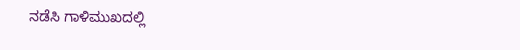ನಡೆಸಿ ಗಾಳಿಮುಖದಲ್ಲಿ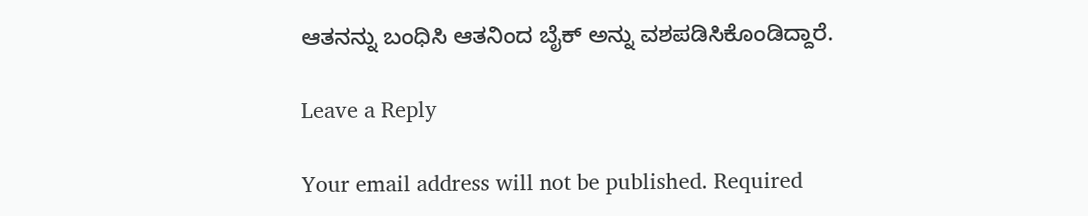ಆತನನ್ನು ಬಂಧಿಸಿ ಆತನಿಂದ ಬೈಕ್ ಅನ್ನು ವಶಪಡಿಸಿಕೊಂಡಿದ್ದಾರೆ.

Leave a Reply

Your email address will not be published. Required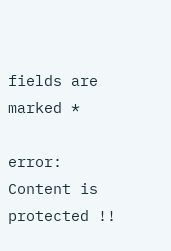fields are marked *

error: Content is protected !!